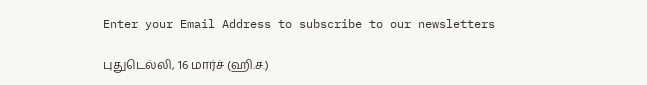Enter your Email Address to subscribe to our newsletters

புதுடெல்லி, 16 மார்ச் (ஹி.ச.)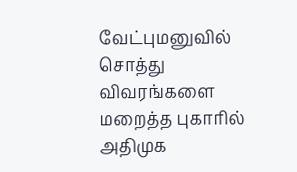வேட்புமனுவில் சொத்து விவரங்களை மறைத்த புகாரில் அதிமுக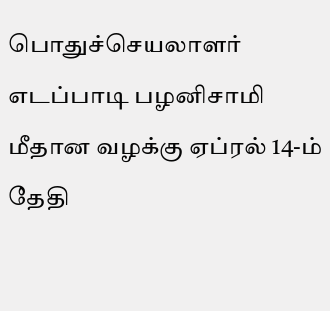பொதுச்செயலாளர் எடப்பாடி பழனிசாமி மீதான வழக்கு ஏப்ரல் 14-ம் தேதி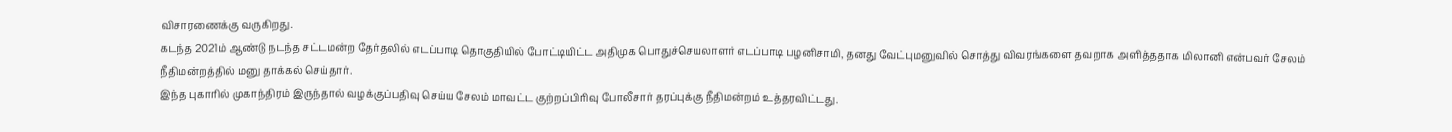விசாரணைக்கு வருகிறது.
கடந்த 2021ம் ஆண்டு நடந்த சட்டமன்ற தேர்தலில் எடப்பாடி தொகுதியில் போட்டியிட்ட அதிமுக பொதுச்செயலாளர் எடப்பாடி பழனிசாமி, தனது வேட்புமனுவில் சொத்து விவரங்களை தவறாக அளித்ததாக மிலானி என்பவர் சேலம் நீதிமன்றத்தில் மனு தாக்கல் செய்தார்.
இந்த புகாரில் முகாந்திரம் இருந்தால் வழக்குப்பதிவு செய்ய சேலம் மாவட்ட குற்றப்பிரிவு போலீசார் தரப்புக்கு நீதிமன்றம் உத்தரவிட்டது.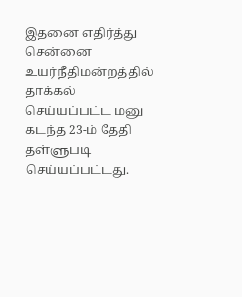இதனை எதிர்த்து சென்னை உயர்நீதிமன்றத்தில் தாக்கல் செய்யப்பட்ட மனு கடந்த 23-ம் தேதி தள்ளுபடி செய்யப்பட்டது.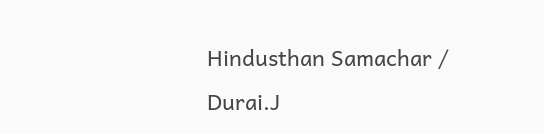Hindusthan Samachar / Durai.J